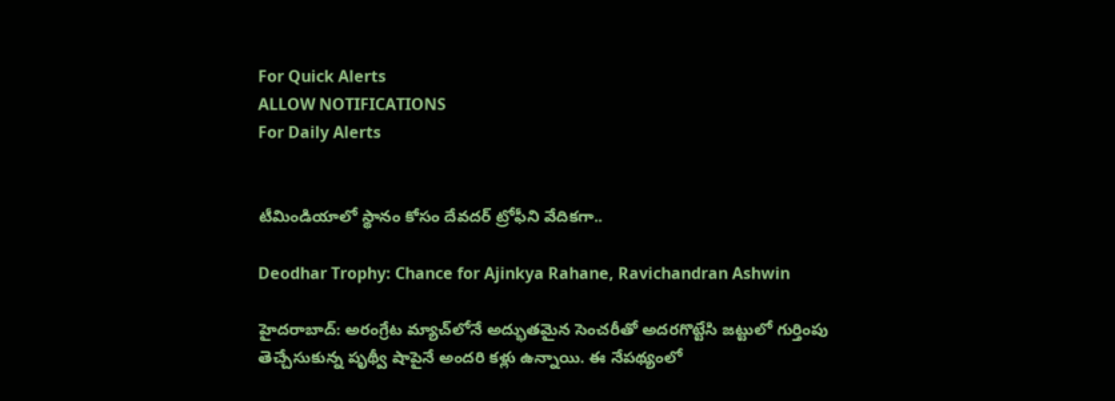For Quick Alerts
ALLOW NOTIFICATIONS
For Daily Alerts


టీమిండియాలో స్థానం కోసం దేవదర్ ట్రోఫీని వేదికగా..

Deodhar Trophy: Chance for Ajinkya Rahane, Ravichandran Ashwin

హైదరాబాద్: అరంగ్రేట మ్యాచ్‌లోనే అద్భుతమైన సెంచరీతో అదరగొట్టేసి జట్టులో గుర్తింపు తెచ్చేసుకున్న పృథ్వీ షాపైనే అందరి కళ్లు ఉన్నాయి. ఈ నేపథ్యంలో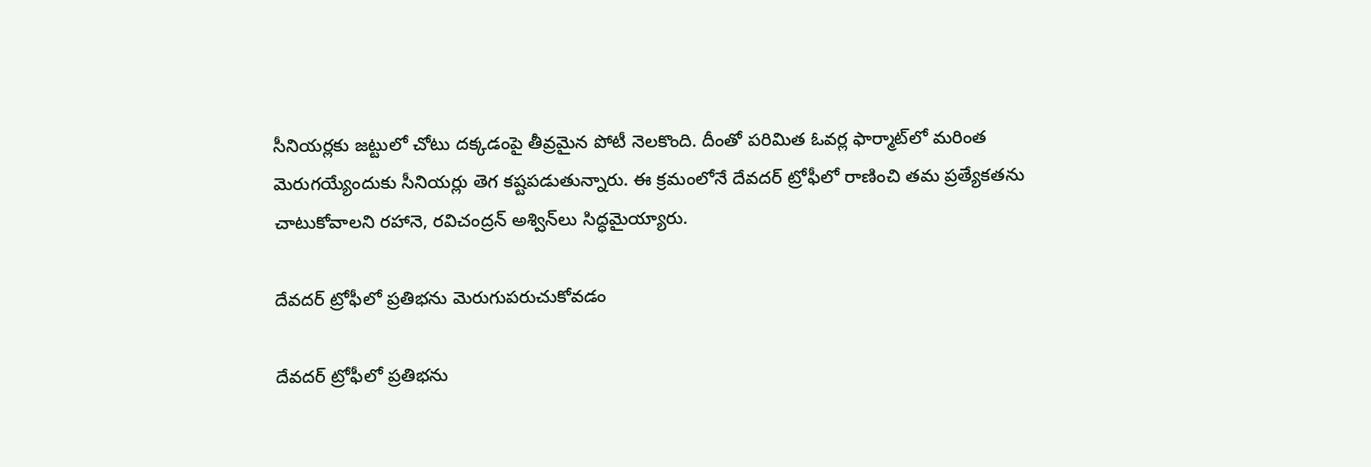సీనియర్లకు జట్టులో చోటు దక్కడంపై తీవ్రమైన పోటీ నెలకొంది. దీంతో పరిమిత ఓవర్ల ఫార్మాట్‌లో మరింత మెరుగయ్యేందుకు సీనియర్లు తెగ కష్టపడుతున్నారు. ఈ క్రమంలోనే దేవదర్ ట్రోఫీలో రాణించి తమ ప్రత్యేకతను చాటుకోవాలని రహానె, రవిచంద్రన్ అశ్విన్‌లు సిద్ధమైయ్యారు.

దేవదర్ ట్రోఫీలో ప్రతిభను మెరుగుపరుచుకోవడం

దేవదర్ ట్రోఫీలో ప్రతిభను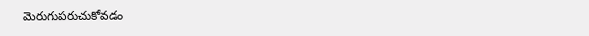మెరుగుపరుచుకోవడం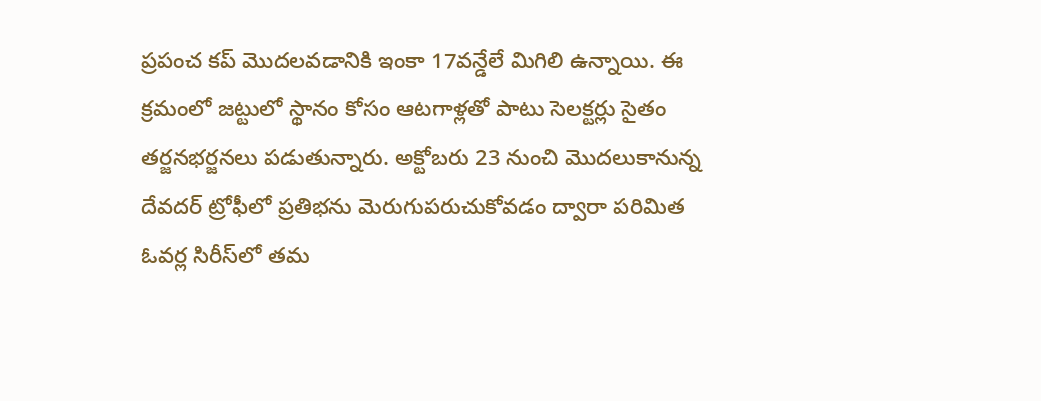ప్రపంచ కప్ మొదలవడానికి ఇంకా 17వన్డేలే మిగిలి ఉన్నాయి. ఈ క్రమంలో జట్టులో స్థానం కోసం ఆటగాళ్లతో పాటు సెలక్టర్లు సైతం తర్జనభర్జనలు పడుతున్నారు. అక్టోబరు 23 నుంచి మొదలుకానున్న దేవదర్ ట్రోఫీలో ప్రతిభను మెరుగుపరుచుకోవడం ద్వారా పరిమిత ఓవర్ల సిరీస్‌లో తమ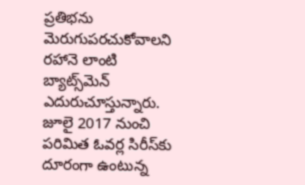ప్రతిభను మెరుగుపరచుకోవాలని రహానె లాంటి బ్యాట్స్‌మెన్ ఎదురుచూస్తున్నారు. జూలై 2017 నుంచి పరిమిత ఓవర్ల సిరీస్‌కు దూరంగా ఉంటున్న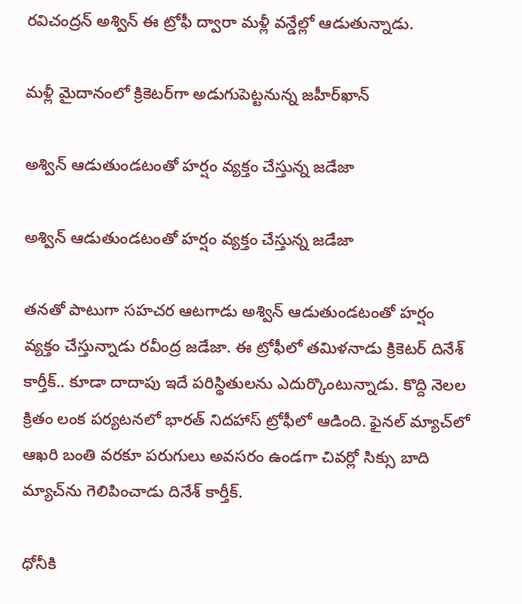రవిచంద్రన్ అశ్విన్ ఈ ట్రోఫీ ద్వారా మళ్లీ వన్డేల్లో ఆడుతున్నాడు.

మళ్లీ మైదానంలో క్రికెటర్‌గా అడుగుపెట్టనున్న జహీర్‌ఖాన్

అశ్విన్ ఆడుతుండటంతో హర్షం వ్యక్తం చేస్తున్న జడేజా

అశ్విన్ ఆడుతుండటంతో హర్షం వ్యక్తం చేస్తున్న జడేజా

తనతో పాటుగా సహచర ఆటగాడు అశ్విన్ ఆడుతుండటంతో హర్షం వ్యక్తం చేస్తున్నాడు రవీంద్ర జడేజా. ఈ ట్రోఫీలో తమిళనాడు క్రికెటర్ దినేశ్ కార్తీక్.. కూడా దాదాపు ఇదే పరిస్థితులను ఎదుర్కొంటున్నాడు. కొద్ది నెలల క్రితం లంక పర్యటనలో భారత్ నిదహాస్ ట్రోఫీలో ఆడింది. ఫైనల్ మ్యాచ్‌లో ఆఖరి బంతి వరకూ పరుగులు అవసరం ఉండగా చివర్లో సిక్సు బాది మ్యాచ్‌ను గెలిపించాడు దినేశ్ కార్తీక్.

ధోనీకి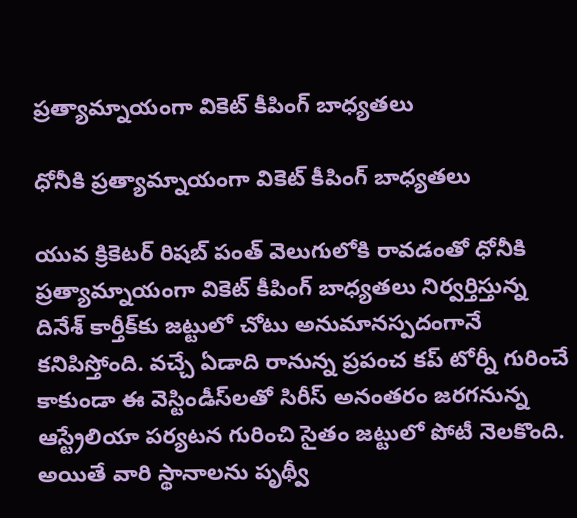ప్రత్యామ్నాయంగా వికెట్ కీపింగ్ బాధ్యతలు

ధోనీకి ప్రత్యామ్నాయంగా వికెట్ కీపింగ్ బాధ్యతలు

యువ క్రికెటర్ రిషబ్ పంత్ వెలుగులోకి రావడంతో ధోనీకి ప్రత్యామ్నాయంగా వికెట్ కీపింగ్ బాధ్యతలు నిర్వర్తిస్తున్న దినేశ్ కార్తీక్‌కు జట్టులో చోటు అనుమానస్పదంగానే కనిపిస్తోంది. వచ్చే ఏడాది రానున్న ప్రపంచ కప్ టోర్నీ గురించే కాకుండా ఈ వెస్టిండీస్‌లతో సిరీస్ అనంతరం జరగనున్న ఆస్ట్రేలియా పర్యటన గురించి సైతం జట్టులో పోటీ నెలకొంది. అయితే వారి స్థానాలను పృథ్వీ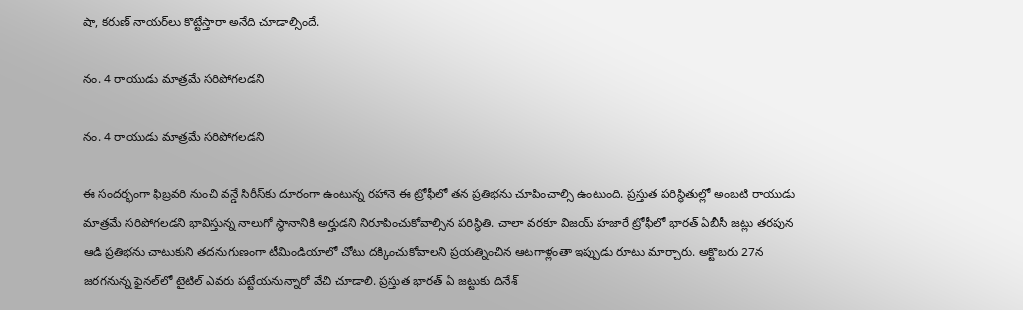షా, కరుణ్ నాయర్‌లు కొట్టేస్తారా అనేది చూడాల్సిందే.

నం. 4 రాయుడు మాత్రమే సరిపోగలడని

నం. 4 రాయుడు మాత్రమే సరిపోగలడని

ఈ సందర్భంగా ఫిబ్రవరి నుంచి వన్డే సిరీస్‌కు దూరంగా ఉంటున్న రహానె ఈ ట్రోఫీలో తన ప్రతిభను చూపించాల్సి ఉంటుంది. ప్రస్తుత పరిస్థితుల్లో అంబటి రాయుడు మాత్రమే సరిపోగలడని భావిస్తున్న నాలుగో స్థానానికి అర్హుడని నిరూపించుకోవాల్సిన పరిస్థితి. చాలా వరకూ విజయ్ హజారే ట్రోఫీలో భారత్ ఏబీసీ జట్లు తరపున ఆడి ప్రతిభను చాటుకుని తదనుగుణంగా టీమిండియాలో చోటు దక్కించుకోవాలని ప్రయత్నించిన ఆటగాళ్లంతా ఇప్పుడు రూటు మార్చారు. అక్టొబరు 27న జరగనున్న ఫైనల్‌లో టైటిల్ ఎవరు పట్టేయనున్నారో వేచి చూడాలి. ప్రస్తుత భారత్ ఏ జట్టుకు దినేశ్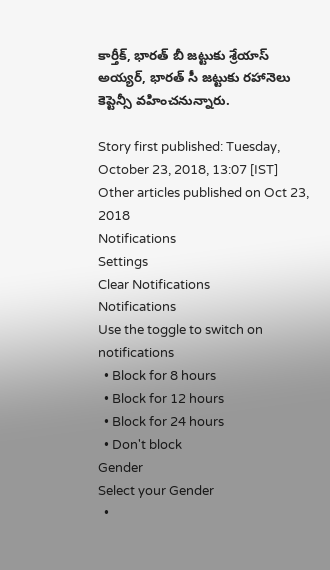కార్తీక్, భారత్ బీ జట్టుకు శ్రేయాస్ అయ్యర్, భారత్ సీ జట్టుకు రహానెలు కెప్టెన్సీ వహించనున్నారు.

Story first published: Tuesday, October 23, 2018, 13:07 [IST]
Other articles published on Oct 23, 2018
Notifications
Settings
Clear Notifications
Notifications
Use the toggle to switch on notifications
  • Block for 8 hours
  • Block for 12 hours
  • Block for 24 hours
  • Don't block
Gender
Select your Gender
  •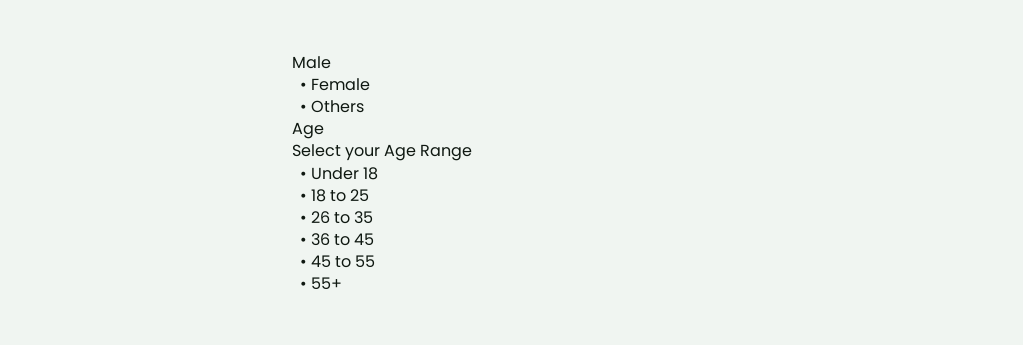Male
  • Female
  • Others
Age
Select your Age Range
  • Under 18
  • 18 to 25
  • 26 to 35
  • 36 to 45
  • 45 to 55
  • 55+